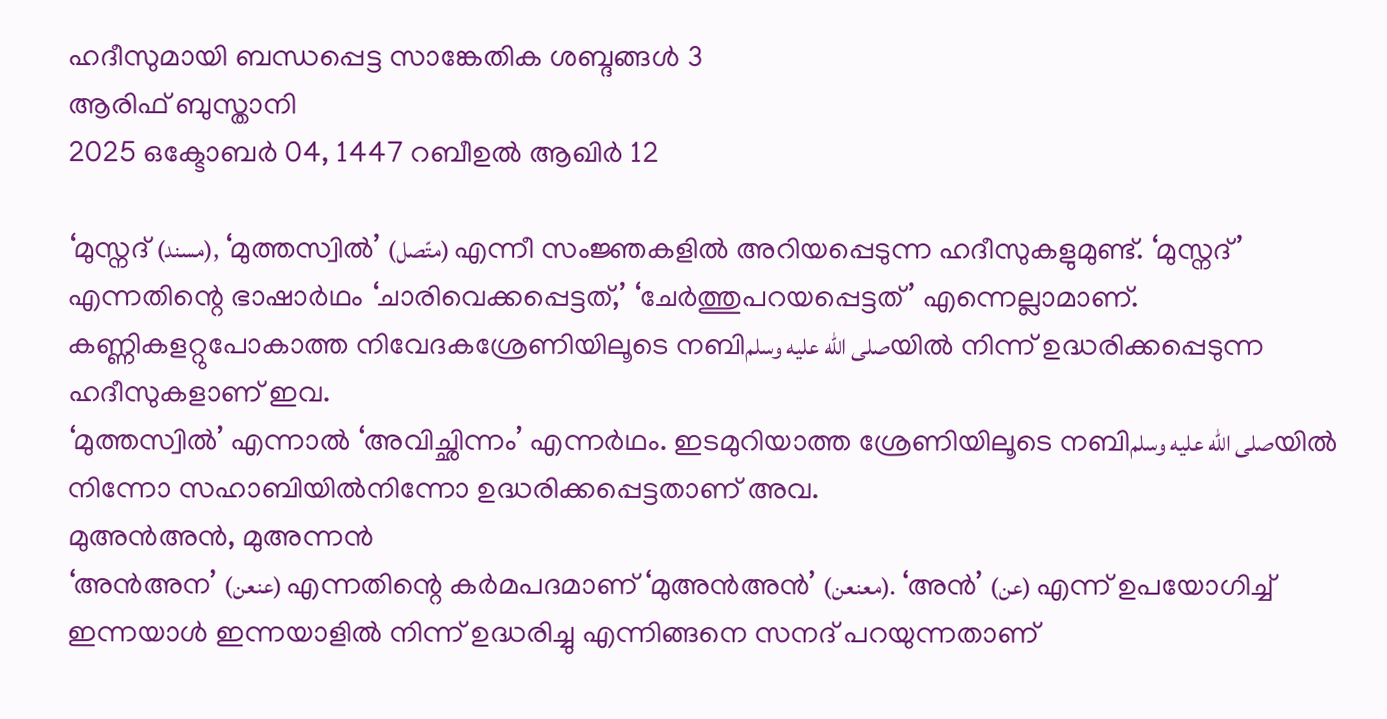ഹദീസുമായി ബന്ധപ്പെട്ട സാങ്കേതിക ശബ്ദങ്ങൾ 3
ആരിഫ് ബുസ്താനി
2025 ഒക്ടോബർ 04, 1447 റബീഉൽ ആഖിർ 12

‘മുസ്നദ് (مسند), ‘മുത്തസ്വിൽ’ (متّصل) എന്നീ സംജ്ഞകളിൽ അറിയപ്പെടുന്ന ഹദീസുകളുമുണ്ട്. ‘മുസ്നദ്’ എന്നതിന്റെ ഭാഷാർഥം ‘ചാരിവെക്കപ്പെട്ടത്,’ ‘ചേർത്തുപറയപ്പെട്ടത്’ എന്നെല്ലാമാണ്. കണ്ണികളറ്റുപോകാത്ത നിവേദകശ്രേണിയിലൂടെ നബിصلى الله عليه وسلمയിൽ നിന്ന് ഉദ്ധരിക്കപ്പെടുന്ന ഹദീസുകളാണ് ഇവ.
‘മുത്തസ്വിൽ’ എന്നാൽ ‘അവിച്ഛിന്നം’ എന്നർഥം. ഇടമുറിയാത്ത ശ്രേണിയിലൂടെ നബിصلى الله عليه وسلمയിൽ നിന്നോ സഹാബിയിൽനിന്നോ ഉദ്ധരിക്കപ്പെട്ടതാണ് അവ.
മുഅൻഅൻ, മുഅന്നൻ
‘അൻഅന’ (عنعن) എന്നതിന്റെ കർമപദമാണ് ‘മുഅൻഅൻ’ (معنعن). ‘അൻ’ (عن) എന്ന് ഉപയോഗിച്ച് ഇന്നയാൾ ഇന്നയാളിൽ നിന്ന് ഉദ്ധരിച്ചു എന്നിങ്ങനെ സനദ് പറയുന്നതാണ്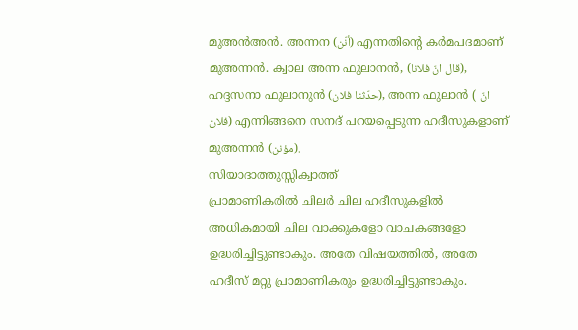മുഅൻഅൻ. അന്നന (أنّن) എന്നതിന്റെ കർമപദമാണ് മുഅന്നൻ. ക്വാല അന്ന ഫുലാനൻ, (قال انّ فلانا), ഹദ്ദസനാ ഫുലാനുൻ (حدّثنا فلان), അന്ന ഫുലാൻ ( انّ فلان) എന്നിങ്ങനെ സനദ് പറയപ്പെടുന്ന ഹദീസുകളാണ് മുഅന്നൻ (مؤنن).
സിയാദാത്തുസ്സിക്വാത്ത്
പ്രാമാണികരിൽ ചിലർ ചില ഹദീസുകളിൽ അധികമായി ചില വാക്കുകളോ വാചകങ്ങളോ ഉദ്ധരിച്ചിട്ടുണ്ടാകും. അതേ വിഷയത്തിൽ, അതേ ഹദീസ് മറ്റു പ്രാമാണികരും ഉദ്ധരിച്ചിട്ടുണ്ടാകും.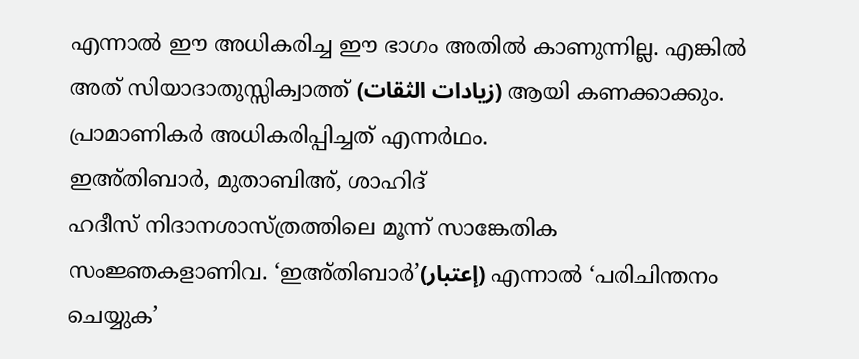എന്നാൽ ഈ അധികരിച്ച ഈ ഭാഗം അതിൽ കാണുന്നില്ല. എങ്കിൽ അത് സിയാദാതുസ്സിക്വാത്ത് (زيادات الثقات) ആയി കണക്കാക്കും. പ്രാമാണികർ അധികരിപ്പിച്ചത് എന്നർഥം.
ഇഅ്തിബാർ, മുതാബിഅ്, ശാഹിദ്
ഹദീസ് നിദാനശാസ്ത്രത്തിലെ മൂന്ന് സാങ്കേതിക സംജ്ഞകളാണിവ. ‘ഇഅ്തിബാർ’(إعتبار) എന്നാൽ ‘പരിചിന്തനം ചെയ്യുക’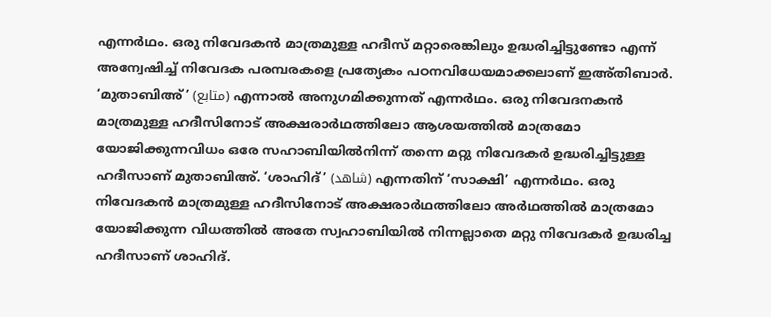എന്നർഥം. ഒരു നിവേദകൻ മാത്രമുള്ള ഹദീസ് മറ്റാരെങ്കിലും ഉദ്ധരിച്ചിട്ടുണ്ടോ എന്ന് അന്വേഷിച്ച് നിവേദക പരമ്പരകളെ പ്രത്യേകം പഠനവിധേയമാക്കലാണ് ഇഅ്തിബാർ. ‘മുതാബിഅ്’ (متابع) എന്നാൽ അനുഗമിക്കുന്നത് എന്നർഥം. ഒരു നിവേദനകൻ മാത്രമുള്ള ഹദീസിനോട് അക്ഷരാർഥത്തിലോ ആശയത്തിൽ മാത്രമോ യോജിക്കുന്നവിധം ഒരേ സഹാബിയിൽനിന്ന് തന്നെ മറ്റു നിവേദകർ ഉദ്ധരിച്ചിട്ടുള്ള ഹദീസാണ് മുതാബിഅ്. ‘ശാഹിദ്’ (شاهد) എന്നതിന് ‘സാക്ഷി’ എന്നർഥം. ഒരു നിവേദകൻ മാത്രമുള്ള ഹദീസിനോട് അക്ഷരാർഥത്തിലോ അർഥത്തിൽ മാത്രമോ യോജിക്കുന്ന വിധത്തിൽ അതേ സ്വഹാബിയിൽ നിന്നല്ലാതെ മറ്റു നിവേദകർ ഉദ്ധരിച്ച ഹദീസാണ് ശാഹിദ്.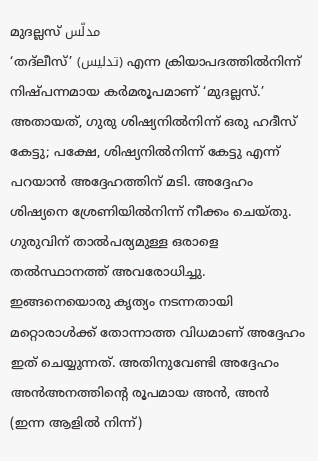മുദല്ലസ് مدلّس
‘തദ്ലീസ്’ (تدليس) എന്ന ക്രിയാപദത്തിൽനിന്ന് നിഷ്പന്നമായ കർമരൂപമാണ് ‘മുദല്ലസ്.’ അതായത്, ഗുരു ശിഷ്യനിൽനിന്ന് ഒരു ഹദീസ് കേട്ടു; പക്ഷേ, ശിഷ്യനിൽനിന്ന് കേട്ടു എന്ന് പറയാൻ അദ്ദേഹത്തിന് മടി. അദ്ദേഹം ശിഷ്യനെ ശ്രേണിയിൽനിന്ന് നീക്കം ചെയ്തു. ഗുരുവിന് താൽപര്യമുള്ള ഒരാളെ തൽസ്ഥാനത്ത് അവരോധിച്ചു. ഇങ്ങനെയൊരു കൃത്യം നടന്നതായി മറ്റൊരാൾക്ക് തോന്നാത്ത വിധമാണ് അദ്ദേഹം ഇത് ചെയ്യുന്നത്. അതിനുവേണ്ടി അദ്ദേഹം അൻഅനത്തിന്റെ രൂപമായ അൻ, അൻ (ഇന്ന ആളിൽ നിന്ന്)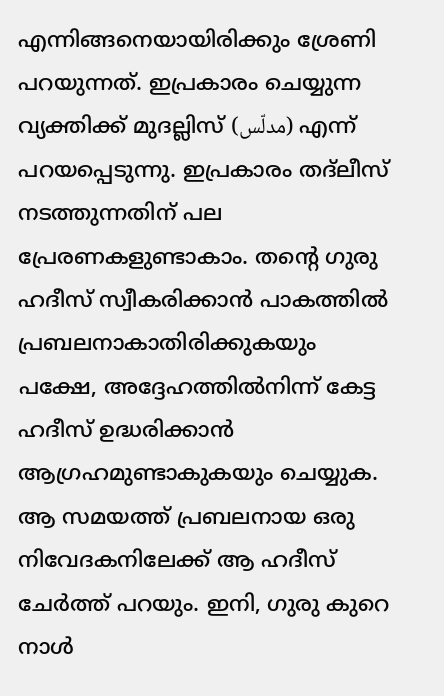എന്നിങ്ങനെയായിരിക്കും ശ്രേണി പറയുന്നത്. ഇപ്രകാരം ചെയ്യുന്ന വ്യക്തിക്ക് മുദല്ലിസ് (مدلّس) എന്ന് പറയപ്പെടുന്നു. ഇപ്രകാരം തദ്ലീസ് നടത്തുന്നതിന് പല പ്രേരണകളുണ്ടാകാം. തന്റെ ഗുരു ഹദീസ് സ്വീകരിക്കാൻ പാകത്തിൽ പ്രബലനാകാതിരിക്കുകയും പക്ഷേ, അദ്ദേഹത്തിൽനിന്ന് കേട്ട ഹദീസ് ഉദ്ധരിക്കാൻ ആഗ്രഹമുണ്ടാകുകയും ചെയ്യുക. ആ സമയത്ത് പ്രബലനായ ഒരു നിവേദകനിലേക്ക് ആ ഹദീസ് ചേർത്ത് പറയും. ഇനി, ഗുരു കുറെ നാൾ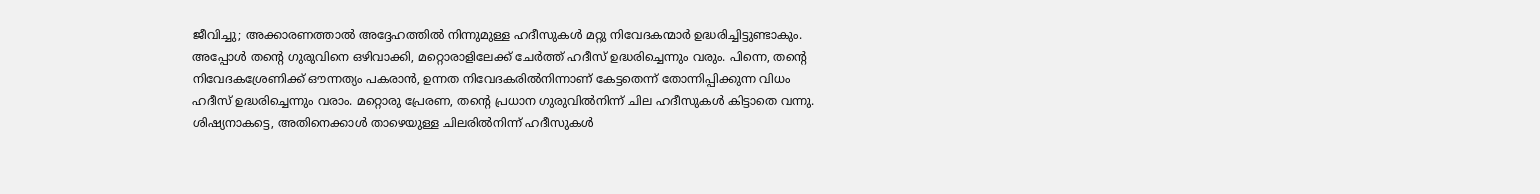ജീവിച്ചു; അക്കാരണത്താൽ അദ്ദേഹത്തിൽ നിന്നുമുള്ള ഹദീസുകൾ മറ്റു നിവേദകന്മാർ ഉദ്ധരിച്ചിട്ടുണ്ടാകും. അപ്പോൾ തന്റെ ഗുരുവിനെ ഒഴിവാക്കി, മറ്റൊരാളിലേക്ക് ചേർത്ത് ഹദീസ് ഉദ്ധരിച്ചെന്നും വരും. പിന്നെ, തന്റെ നിവേദകശ്രേണിക്ക് ഔന്നത്യം പകരാൻ, ഉന്നത നിവേദകരിൽനിന്നാണ് കേട്ടതെന്ന് തോന്നിപ്പിക്കുന്ന വിധം ഹദീസ് ഉദ്ധരിച്ചെന്നും വരാം. മറ്റൊരു പ്രേരണ, തന്റെ പ്രധാന ഗുരുവിൽനിന്ന് ചില ഹദീസുകൾ കിട്ടാതെ വന്നു. ശിഷ്യനാകട്ടെ, അതിനെക്കാൾ താഴെയുള്ള ചിലരിൽനിന്ന് ഹദീസുകൾ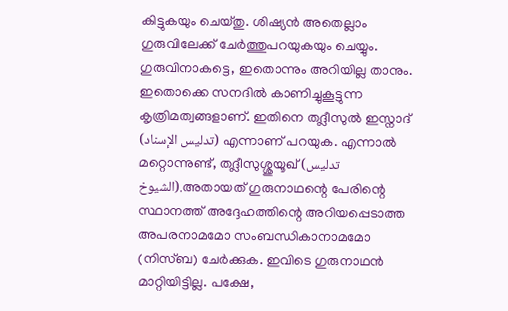കിട്ടുകയും ചെയ്തു. ശിഷ്യൻ അതെല്ലാം ഗുരുവിലേക്ക് ചേർത്തുപറയുകയും ചെയ്യും. ഗുരുവിനാകട്ടെ, ഇതൊന്നും അറിയില്ല താനും. ഇതൊക്കെ സനദിൽ കാണിച്ചുകൂട്ടുന്ന കൃത്രിമത്വങ്ങളാണ്. ഇതിനെ തദ്ലീസുൽ ഇസ്നാദ് (تدليس الإسناد) എന്നാണ് പറയുക. എന്നാൽ മറ്റൊന്നുണ്ട്, തദ്ലീസുശ്ശുയൂഖ് (تدليس الشيوخ).അതായത് ഗുരുനാഥന്റെ പേരിന്റെ സ്ഥാനത്ത് അദ്ദേഹത്തിന്റെ അറിയപ്പെടാത്ത അപരനാമമോ സംബന്ധികാനാമമോ (നിസ്ബ) ചേർക്കുക. ഇവിടെ ഗുരുനാഥൻ മാറ്റിയിട്ടില്ല. പക്ഷേ,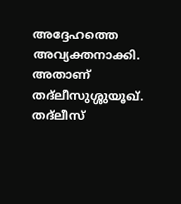അദ്ദേഹത്തെ അവ്യക്തനാക്കി. അതാണ് തദ്ലീസുശ്ശുയൂഖ്.
തദ്ലീസ്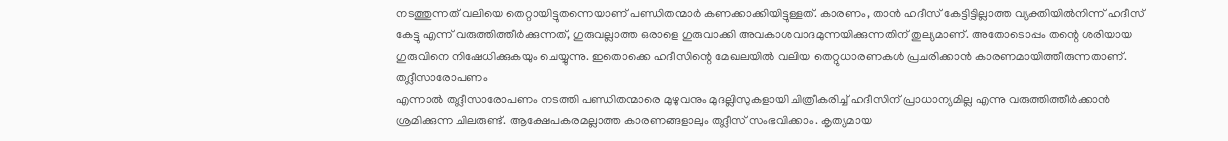നടത്തുന്നത് വലിയെ തെറ്റായിട്ടുതന്നെയാണ് പണ്ഡിതന്മാർ കണക്കാക്കിയിട്ടുള്ളത്. കാരണം, താൻ ഹദീസ് കേട്ടിട്ടില്ലാത്ത വ്യക്തിയിൽനിന്ന് ഹദീസ് കേട്ടു എന്ന് വരുത്തിത്തീർക്കുന്നത്, ഗുരുവല്ലാത്ത ഒരാളെ ഗുരുവാക്കി അവകാശവാദമുന്നയിക്കുന്നതിന് തുല്യമാണ്. അതോടൊപ്പം തന്റെ ശരിയായ ഗുരുവിനെ നിഷേധിക്കുകയും ചെയ്യുന്നു. ഇതൊക്കെ ഹദീസിന്റെ മേഖലയിൽ വലിയ തെറ്റുധാരണകൾ പ്രചരിക്കാൻ കാരണമായിത്തീരുന്നതാണ്.
തദ്ലീസാരോപണം
എന്നാൽ തദ്ലീസാരോപണം നടത്തി പണ്ഡിതന്മാരെ മുഴുവനും മുദല്ലിസുകളായി ചിത്രീകരിച്ച് ഹദീസിന് പ്രാധാന്യമില്ല എന്നു വരുത്തിത്തീർക്കാൻ ശ്രമിക്കുന്ന ചിലരുണ്ട്. ആക്ഷേപകരമല്ലാത്ത കാരണങ്ങളാലും തദ്ലീസ് സംഭവിക്കാം. കൃത്യമായ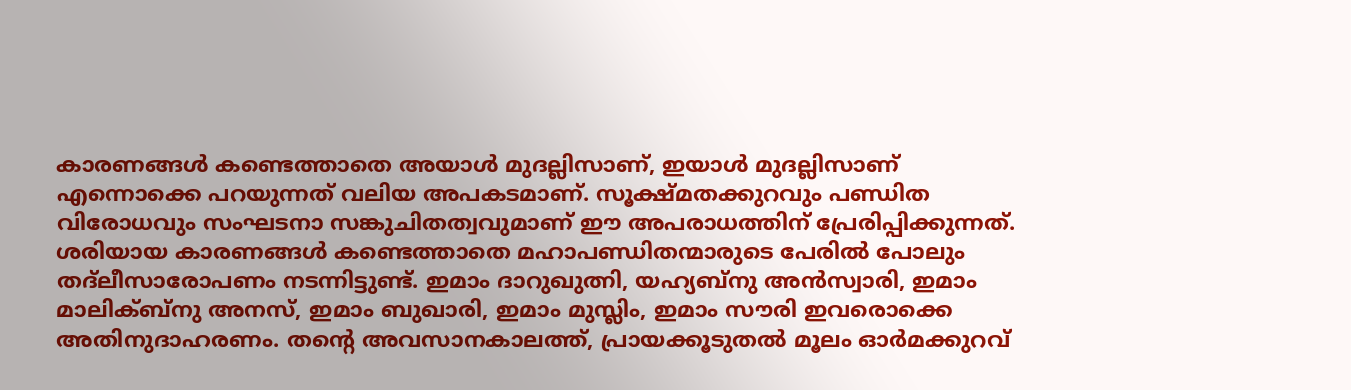കാരണങ്ങൾ കണ്ടെത്താതെ അയാൾ മുദല്ലിസാണ്, ഇയാൾ മുദല്ലിസാണ് എന്നൊക്കെ പറയുന്നത് വലിയ അപകടമാണ്. സൂക്ഷ്മതക്കുറവും പണ്ഡിത വിരോധവും സംഘടനാ സങ്കുചിതത്വവുമാണ് ഈ അപരാധത്തിന് പ്രേരിപ്പിക്കുന്നത്. ശരിയായ കാരണങ്ങൾ കണ്ടെത്താതെ മഹാപണ്ഡിതന്മാരുടെ പേരിൽ പോലും തദ്ലീസാരോപണം നടന്നിട്ടുണ്ട്. ഇമാം ദാറുഖുത്നി, യഹ്യബ്നു അൻസ്വാരി, ഇമാം മാലിക്ബ്നു അനസ്, ഇമാം ബുഖാരി, ഇമാം മുസ്ലിം, ഇമാം സൗരി ഇവരൊക്കെ അതിനുദാഹരണം. തന്റെ അവസാനകാലത്ത്, പ്രായക്കൂടുതൽ മൂലം ഓർമക്കുറവ്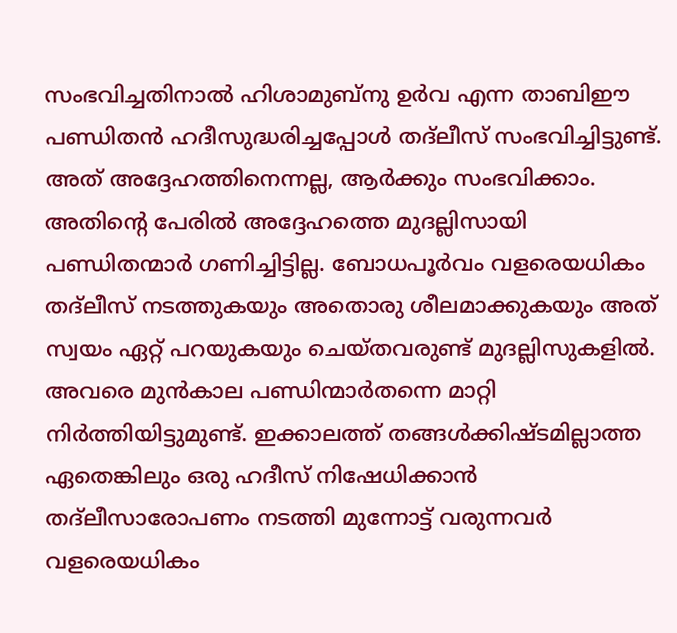സംഭവിച്ചതിനാൽ ഹിശാമുബ്നു ഉർവ എന്ന താബിഈ പണ്ഡിതൻ ഹദീസുദ്ധരിച്ചപ്പോൾ തദ്ലീസ് സംഭവിച്ചിട്ടുണ്ട്. അത് അദ്ദേഹത്തിനെന്നല്ല, ആർക്കും സംഭവിക്കാം. അതിന്റെ പേരിൽ അദ്ദേഹത്തെ മുദല്ലിസായി പണ്ഡിതന്മാർ ഗണിച്ചിട്ടില്ല. ബോധപൂർവം വളരെയധികം തദ്ലീസ് നടത്തുകയും അതൊരു ശീലമാക്കുകയും അത് സ്വയം ഏറ്റ് പറയുകയും ചെയ്തവരുണ്ട് മുദല്ലിസുകളിൽ. അവരെ മുൻകാല പണ്ഡിന്മാർതന്നെ മാറ്റി നിർത്തിയിട്ടുമുണ്ട്. ഇക്കാലത്ത് തങ്ങൾക്കിഷ്ടമില്ലാത്ത ഏതെങ്കിലും ഒരു ഹദീസ് നിഷേധിക്കാൻ തദ്ലീസാരോപണം നടത്തി മുന്നോട്ട് വരുന്നവർ വളരെയധികം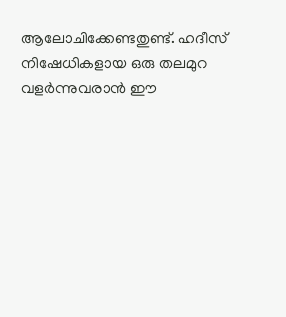ആലോചിക്കേണ്ടതുണ്ട്. ഹദീസ് നിഷേധികളായ ഒരു തലമുറ വളർന്നുവരാൻ ഈ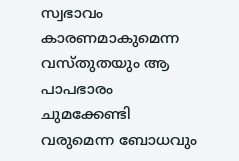സ്വഭാവം കാരണമാകുമെന്ന വസ്തുതയും ആ പാപഭാരം ചുമക്കേണ്ടി വരുമെന്ന ബോധവും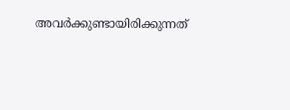അവർക്കുണ്ടായിരിക്കുന്നത്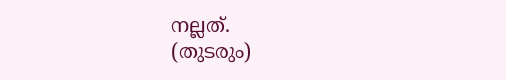നല്ലത്.
(തുടരും)